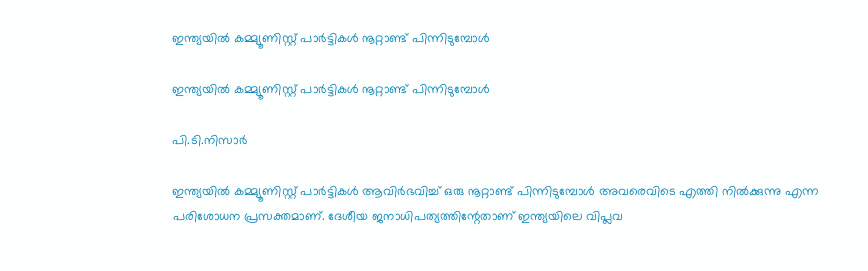ഇന്ത്യയില്‍ കമ്മ്യൂണിസ്റ്റ് പാര്‍ട്ടികള്‍ നൂറ്റാണ്ട് പിന്നിടുമ്പോള്‍

ഇന്ത്യയില്‍ കമ്മ്യൂണിസ്റ്റ് പാര്‍ട്ടികള്‍ നൂറ്റാണ്ട് പിന്നിടുമ്പോള്‍

പി.ടി.നിസാര്‍

ഇന്ത്യയില്‍ കമ്മ്യൂണിസ്റ്റ് പാര്‍ട്ടികള്‍ ആവിര്‍ഭവിച്ച് ഒരു നൂറ്റാണ്ട് പിന്നിടുമ്പോള്‍ അവരെവിടെ എത്തി നില്‍ക്കുന്നു എന്ന പരിശോധന പ്രസക്തമാണ്. ദേശീയ ജനാധിപത്യത്തിന്റേതാണ് ഇന്ത്യയിലെ വിപ്ലവ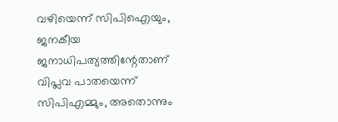വഴിയെന്ന് സിപിഐയും, ജനകീയ ജനാധിപത്യത്തിന്റേതാണ് വിപ്ലവ പാതയെന്ന് സിപിഎമ്മും, അതൊന്നും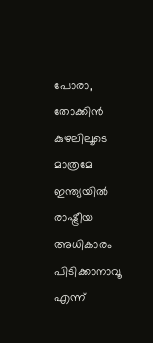പോരാ, തോക്കിന്‍ കുഴലിലൂടെ മാത്രമേ ഇന്ത്യയില്‍ രാഷ്ട്രീയ അധികാരം പിടിക്കാനാവൂ എന്ന്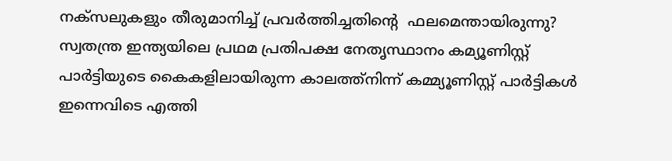നക്‌സലുകളും തീരുമാനിച്ച് പ്രവര്‍ത്തിച്ചതിന്റെ  ഫലമെന്തായിരുന്നു?  സ്വതന്ത്ര ഇന്ത്യയിലെ പ്രഥമ പ്രതിപക്ഷ നേതൃസ്ഥാനം കമ്യൂണിസ്റ്റ് പാര്‍ട്ടിയുടെ കൈകളിലായിരുന്ന കാലത്ത്‌നിന്ന് കമ്മ്യൂണിസ്റ്റ് പാര്‍ട്ടികള്‍ ഇന്നെവിടെ എത്തി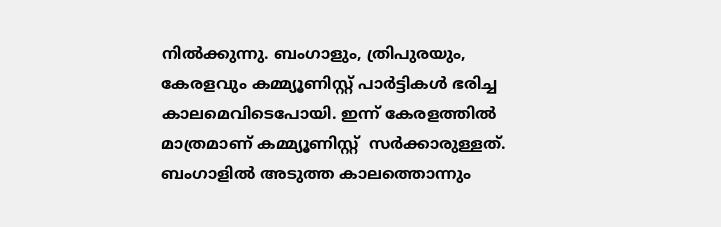നില്‍ക്കുന്നു. ബംഗാളും, ത്രിപുരയും, കേരളവും കമ്മ്യൂണിസ്റ്റ് പാര്‍ട്ടികള്‍ ഭരിച്ച കാലമെവിടെപോയി. ഇന്ന് കേരളത്തില്‍ മാത്രമാണ് കമ്മ്യൂണിസ്റ്റ്  സര്‍ക്കാരുള്ളത്. ബംഗാളില്‍ അടുത്ത കാലത്തൊന്നും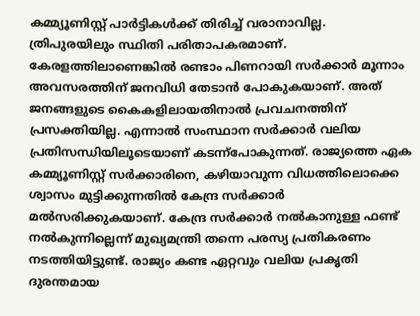കമ്മ്യൂണിസ്റ്റ് പാര്‍ട്ടികള്‍ക്ക് തിരിച്ച് വരാനാവില്ല. ത്രിപുരയിലും സ്ഥിതി പരിതാപകരമാണ്.
കേരളത്തിലാണെങ്കില്‍ രണ്ടാം പിണറായി സര്‍ക്കാര്‍ മൂന്നാം അവസരത്തിന് ജനവിധി തേടാന്‍ പോകുകയാണ്. അത് ജനങ്ങളുടെ കൈകളിലായതിനാല്‍ പ്രവചനത്തിന് പ്രസക്തിയില്ല. എന്നാല്‍ സംസ്ഥാന സര്‍ക്കാര്‍ വലിയ പ്രതിസന്ധിയിലൂടെയാണ് കടന്ന്‌പോകുന്നത്. രാജ്യത്തെ ഏക കമ്മ്യൂണിസ്റ്റ് സര്‍ക്കാരിനെ, കഴിയാവുന്ന വിധത്തിലൊക്കെ ശ്വാസം മുട്ടിക്കുന്നതില്‍ കേന്ദ്ര സര്‍ക്കാര്‍ മല്‍സരിക്കുകയാണ്. കേന്ദ്ര സര്‍ക്കാര്‍ നല്‍കാനുള്ള ഫണ്ട് നല്‍കുന്നില്ലെന്ന് മുഖ്യമന്ത്രി തന്നെ പരസ്യ പ്രതികരണം നടത്തിയിട്ടുണ്ട്. രാജ്യം കണ്ട ഏറ്റവും വലിയ പ്രകൃതി ദുരന്തമായ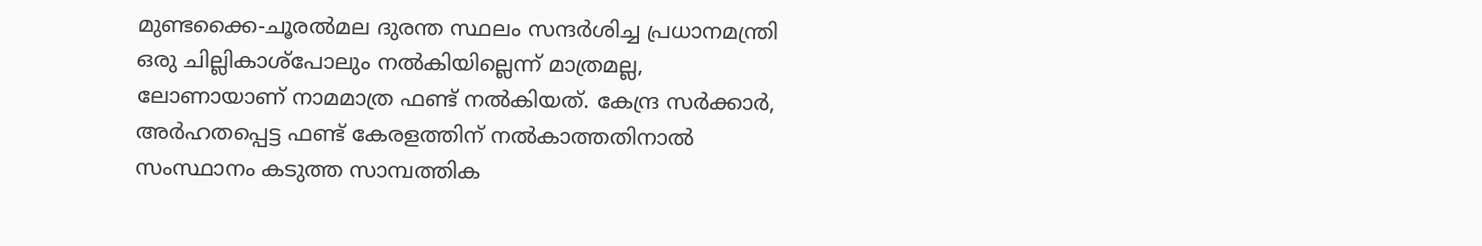മുണ്ടക്കൈ-ചൂരല്‍മല ദുരന്ത സ്ഥലം സന്ദര്‍ശിച്ച പ്രധാനമന്ത്രി ഒരു ചില്ലികാശ്‌പോലും നല്‍കിയില്ലെന്ന് മാത്രമല്ല, ലോണായാണ് നാമമാത്ര ഫണ്ട് നല്‍കിയത്. കേന്ദ്ര സര്‍ക്കാര്‍, അര്‍ഹതപ്പെട്ട ഫണ്ട് കേരളത്തിന് നല്‍കാത്തതിനാല്‍ സംസ്ഥാനം കടുത്ത സാമ്പത്തിക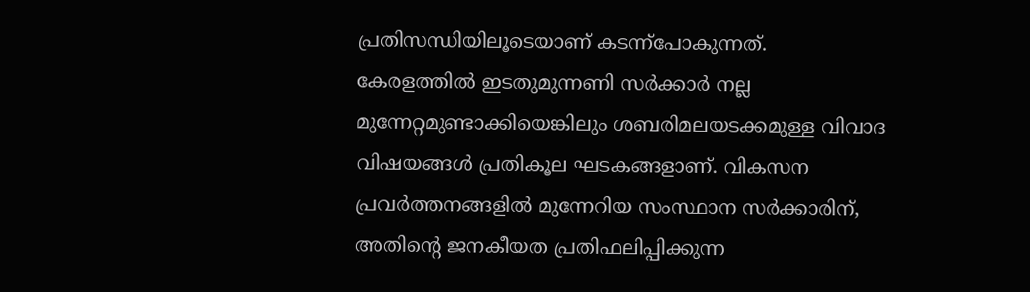പ്രതിസന്ധിയിലൂടെയാണ് കടന്ന്‌പോകുന്നത്. കേരളത്തില്‍ ഇടതുമുന്നണി സര്‍ക്കാര്‍ നല്ല മുന്നേറ്റമുണ്ടാക്കിയെങ്കിലും ശബരിമലയടക്കമുള്ള വിവാദ വിഷയങ്ങള്‍ പ്രതികൂല ഘടകങ്ങളാണ്. വികസന പ്രവര്‍ത്തനങ്ങളില്‍ മുന്നേറിയ സംസ്ഥാന സര്‍ക്കാരിന്, അതിന്റെ ജനകീയത പ്രതിഫലിപ്പിക്കുന്ന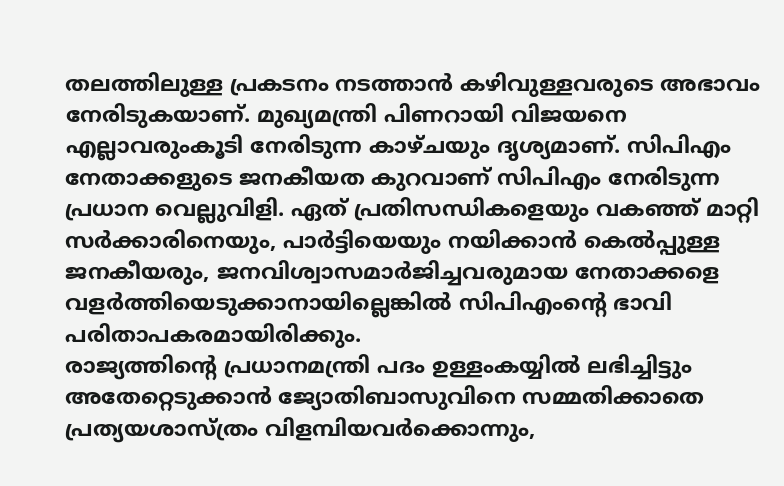തലത്തിലുള്ള പ്രകടനം നടത്താന്‍ കഴിവുള്ളവരുടെ അഭാവം നേരിടുകയാണ്. മുഖ്യമന്ത്രി പിണറായി വിജയനെ എല്ലാവരുംകൂടി നേരിടുന്ന കാഴ്ചയും ദൃശ്യമാണ്. സിപിഎം നേതാക്കളുടെ ജനകീയത കുറവാണ് സിപിഎം നേരിടുന്ന പ്രധാന വെല്ലുവിളി. ഏത് പ്രതിസന്ധികളെയും വകഞ്ഞ് മാറ്റി സര്‍ക്കാരിനെയും, പാര്‍ട്ടിയെയും നയിക്കാന്‍ കെല്‍പ്പുള്ള ജനകീയരും, ജനവിശ്വാസമാര്‍ജിച്ചവരുമായ നേതാക്കളെ വളര്‍ത്തിയെടുക്കാനായില്ലെങ്കില്‍ സിപിഎംന്റെ ഭാവി പരിതാപകരമായിരിക്കും.
രാജ്യത്തിന്റെ പ്രധാനമന്ത്രി പദം ഉള്ളംകയ്യില്‍ ലഭിച്ചിട്ടും അതേറ്റെടുക്കാന്‍ ജ്യോതിബാസുവിനെ സമ്മതിക്കാതെ പ്രത്യയശാസ്ത്രം വിളമ്പിയവര്‍ക്കൊന്നും,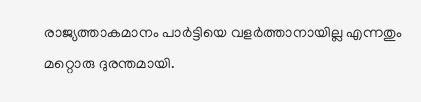രാജ്യത്താകമാനം പാര്‍ട്ടിയെ വളര്‍ത്താനായില്ല എന്നതും മറ്റൊരു ദുരന്തമായി.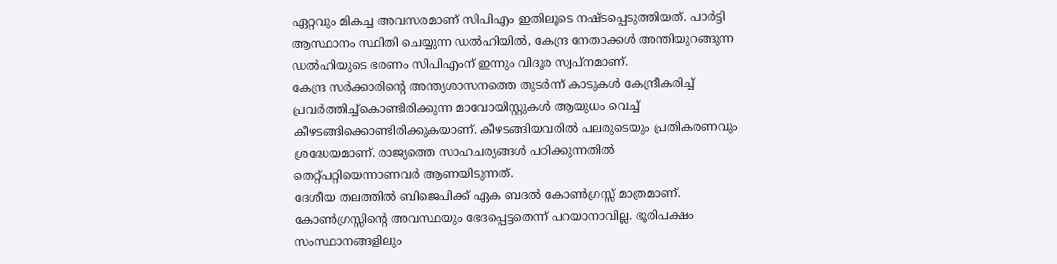ഏറ്റവും മികച്ച അവസരമാണ് സിപിഎം ഇതിലൂടെ നഷ്ടപ്പെടുത്തിയത്. പാര്‍ട്ടി ആസ്ഥാനം സ്ഥിതി ചെയ്യുന്ന ഡല്‍ഹിയില്‍, കേന്ദ്ര നേതാക്കള്‍ അന്തിയുറങ്ങുന്ന ഡല്‍ഹിയുടെ ഭരണം സിപിഎംന് ഇന്നും വിദൂര സ്വപ്‌നമാണ്.
കേന്ദ്ര സര്‍ക്കാരിന്റെ അന്ത്യശാസനത്തെ തുടര്‍ന്ന് കാടുകള്‍ കേന്ദ്രീകരിച്ച് പ്രവര്‍ത്തിച്ച്‌കൊണ്ടിരിക്കുന്ന മാവോയിസ്റ്റുകള്‍ ആയുധം വെച്ച് കീഴടങ്ങിക്കൊണ്ടിരിക്കുകയാണ്. കീഴടങ്ങിയവരില്‍ പലരുടെയും പ്രതികരണവും ശ്രദ്ധേയമാണ്. രാജ്യത്തെ സാഹചര്യങ്ങള്‍ പഠിക്കുന്നതില്‍ തെറ്റ്പറ്റിയെന്നാണവര്‍ ആണയിടുന്നത്.
ദേശീയ തലത്തില്‍ ബിജെപിക്ക് ഏക ബദല്‍ കോണ്‍ഗ്രസ്സ് മാത്രമാണ്. കോണ്‍ഗ്രസ്സിന്റെ അവസ്ഥയും ഭേദപ്പെട്ടതെന്ന് പറയാനാവില്ല. ഭൂരിപക്ഷം സംസ്ഥാനങ്ങളിലും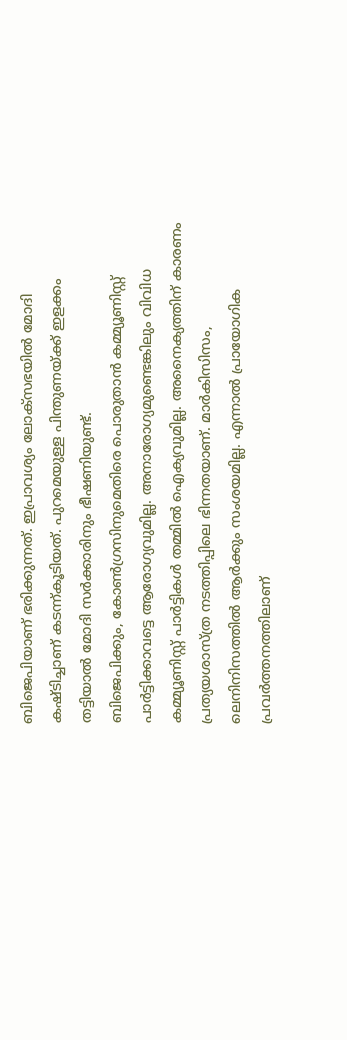ബിജെപിയാണ് ഭരിക്കുന്നത്. ഇപ്രാവശ്യം ലോക്‌സഭയില്‍ മോദി കഷ്ടിച്ചാണ് കടന്ന്കൂടിയത്. പുറമെയുള്ള പിന്തുണയ്ക്ക് ഇളക്കം തട്ടിയാല്‍ മോദി സര്‍ക്കാരിനും ഭീഷണിയുണ്ട്.
ബിജെപിക്കും, കോണ്‍ഗ്രസിനുമെതിരെ പൊരുതാന്‍ കമ്മ്യൂണിസ്റ്റ് പാര്‍ട്ടിക്കാവട്ടെ ആരോഗ്യവുമില്ല. അനാരോഗ്യമുണ്ടെങ്കിലും വിവിധ കമ്മ്യൂണിസ്റ്റ് പാര്‍ട്ടികള്‍ തമ്മില്‍ ഐക്യവുമില്ല. അനൈക്യത്തിന് കാരണം പ്രത്യയശാസ്ത്ര നടത്തിപ്പിലെ ഭിന്നതയാണ്. മാര്‍കിസിസം, ലെനിനിസത്തില്‍ ആര്‍ക്കും സംശയമില്ല. എന്നാല്‍ പ്രായോഗിക പ്രവര്‍ത്തനത്തിലാണ്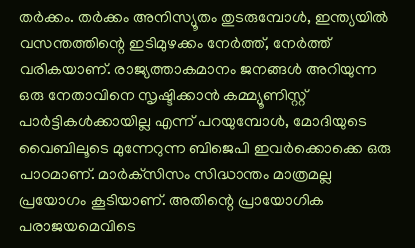തര്‍ക്കം. തര്‍ക്കം അനിസ്യൂതം തുടരുമ്പോള്‍, ഇന്ത്യയില്‍ വസന്തത്തിന്റെ ഇടിമുഴക്കം നേര്‍ത്ത്, നേര്‍ത്ത് വരികയാണ്. രാജ്യത്താകമാനം ജനങ്ങള്‍ അറിയുന്ന ഒരു നേതാവിനെ സൃഷ്ടിക്കാന്‍ കമ്മ്യൂണിസ്റ്റ് പാര്‍ട്ടികള്‍ക്കായില്ല എന്ന് പറയുമ്പോള്‍, മോദിയുടെ വൈബിലൂടെ മുന്നേറുന്ന ബിജെപി ഇവര്‍ക്കൊക്കെ ഒരു പാഠമാണ്. മാര്‍ക്‌സിസം സിദ്ധാന്തം മാത്രമല്ല പ്രയോഗം കൂടിയാണ്. അതിന്റെ പ്രായോഗിക പരാജയമെവിടെ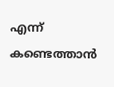എന്ന് കണ്ടെത്താന്‍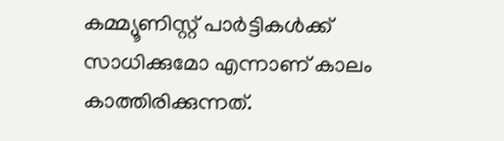കമ്മ്യൂണിസ്റ്റ് പാര്‍ട്ടികള്‍ക്ക് സാധിക്കുമോ എന്നാണ് കാലം കാത്തിരിക്കുന്നത്.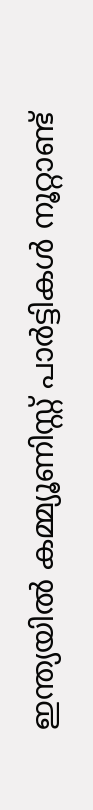ഇന്ത്യയില്‍ കമ്മ്യൂണിസ്റ്റ് പാര്‍ട്ടികള്‍ നൂറ്റാണ്ട്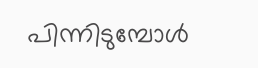പിന്നിടുമ്പോള്‍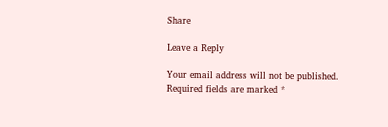Share

Leave a Reply

Your email address will not be published. Required fields are marked *